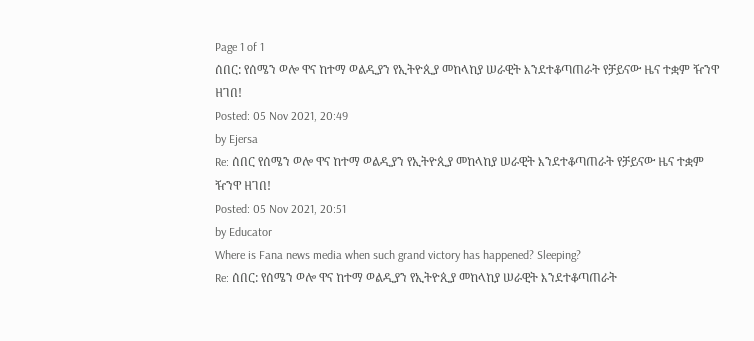Page 1 of 1
ሰበር: የሰሜን ወሎ ዋና ከተማ ወልዲያን የኢትዮጲያ መከላከያ ሠራዊት እንደተቆጣጠራት የቻይናው ዜና ተቋም ዥንዋ ዘገበ!
Posted: 05 Nov 2021, 20:49
by Ejersa
Re: ሰበር የሰሜን ወሎ ዋና ከተማ ወልዲያን የኢትዮጲያ መከላከያ ሠራዊት እንደተቆጣጠራት የቻይናው ዜና ተቋም ዥንዋ ዘገበ!
Posted: 05 Nov 2021, 20:51
by Educator
Where is Fana news media when such grand victory has happened? Sleeping?
Re: ሰበር: የሰሜን ወሎ ዋና ከተማ ወልዲያን የኢትዮጲያ መከላከያ ሠራዊት እንደተቆጣጠራት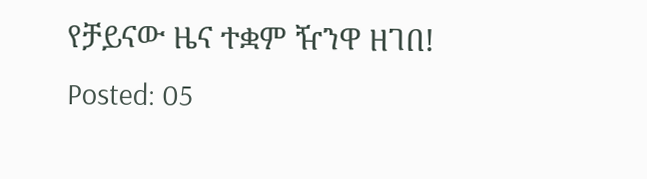የቻይናው ዜና ተቋም ዥንዋ ዘገበ!
Posted: 05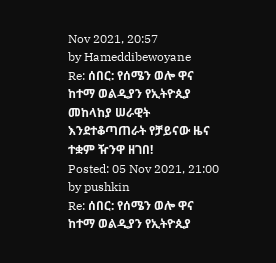Nov 2021, 20:57
by Hameddibewoyane
Re: ሰበር: የሰሜን ወሎ ዋና ከተማ ወልዲያን የኢትዮጲያ መከላከያ ሠራዊት እንደተቆጣጠራት የቻይናው ዜና ተቋም ዥንዋ ዘገበ!
Posted: 05 Nov 2021, 21:00
by pushkin
Re: ሰበር: የሰሜን ወሎ ዋና ከተማ ወልዲያን የኢትዮጲያ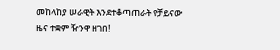መከላከያ ሠራዊት እንደተቆጣጠራት የቻይናው ዜና ተቋም ዥንዋ ዘገበ!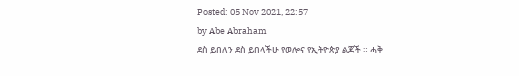Posted: 05 Nov 2021, 22:57
by Abe Abraham
ደስ ይበለን ደስ ይበላችሁ የወሎና የኢትዮጵያ ልጆች ። ሓቅ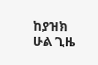ከያዝክ ሁል ጊዜ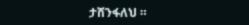ታሸንፋለህ ።